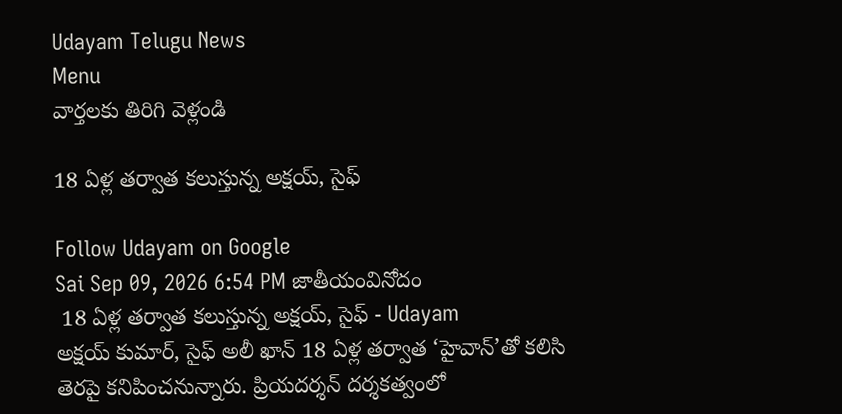Udayam Telugu News
Menu
వార్తలకు తిరిగి వెళ్లండి

18 ఏళ్ల తర్వాత కలుస్తున్న అక్షయ్, సైఫ్

Follow Udayam on Google
Sai Sep 09, 2026 6:54 PM జాతీయంవినోదం
 18 ఏళ్ల తర్వాత కలుస్తున్న అక్షయ్, సైఫ్ - Udayam
అక్షయ్ కుమార్, సైఫ్ అలీ ఖాన్ 18 ఏళ్ల తర్వాత ‘హైవాన్’తో కలిసి తెరపై కనిపించనున్నారు. ప్రియదర్శన్ దర్శకత్వంలో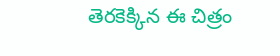తెరకెక్కిన ఈ చిత్రం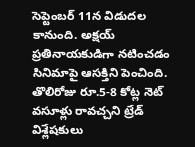సెప్టెంబర్ 11న విడుదల కానుంది. అక్షయ్ ప్రతినాయకుడిగా నటించడం సినిమాపై ఆసక్తిని పెంచింది. తొలిరోజు రూ.5-8 కోట్ల నెట్ వసూళ్లు రావచ్చని ట్రేడ్ విశ్లేషకులు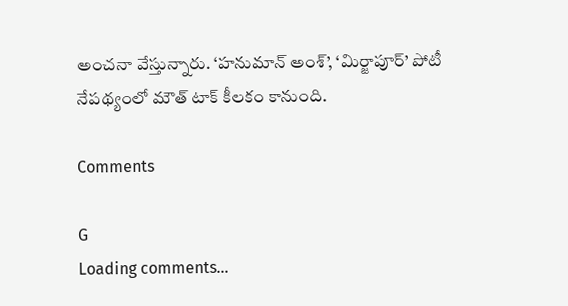అంచనా వేస్తున్నారు. ‘హనుమాన్ అంశ్’, ‘మిర్జాపూర్’ పోటీ నేపథ్యంలో మౌత్ టాక్ కీలకం కానుంది.

Comments

G
Loading comments...